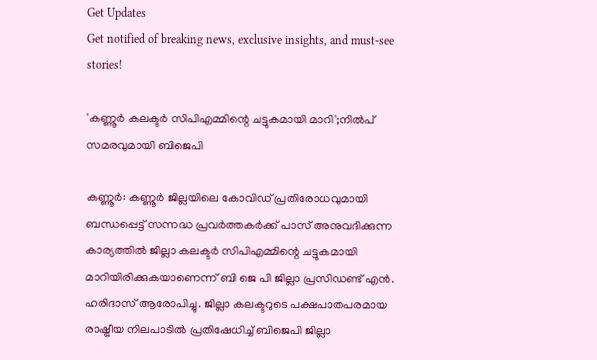Get Updates
Get notified of breaking news, exclusive insights, and must-see stories!

'കണ്ണൂര്‍ കലക്ടര്‍ സിപിഎമ്മിന്റെ ചട്ടുകമായി മാറി';നിൽപ് സമരവുമായി ബിജെപി

കണ്ണൂര്‍: കണ്ണൂർ ജില്ലയിലെ കോവിഡ് പ്രതിരോധവുമായി ബന്ധപ്പെട്ട് സന്നദ്ധ പ്രവര്‍ത്തകര്‍ക്ക് പാസ് അനുവദിക്കുന്ന കാര്യത്തില്‍ ജില്ലാ കലക്ടര്‍ സിപിഎമ്മിന്റെ ചട്ടുകമായി മാറിയിരിക്കുകയാണെന്ന് ബി ജെ പി ജില്ലാ പ്രസിഡണ്ട് എന്‍. ഹരിദാസ് ആരോപിച്ചു. ജില്ലാ കലക്ടറുടെ പക്ഷപാതപരമായ രാഷ്ട്രീയ നിലപാടില്‍ പ്രതിഷേധിച്ച് ബിജെപി ജില്ലാ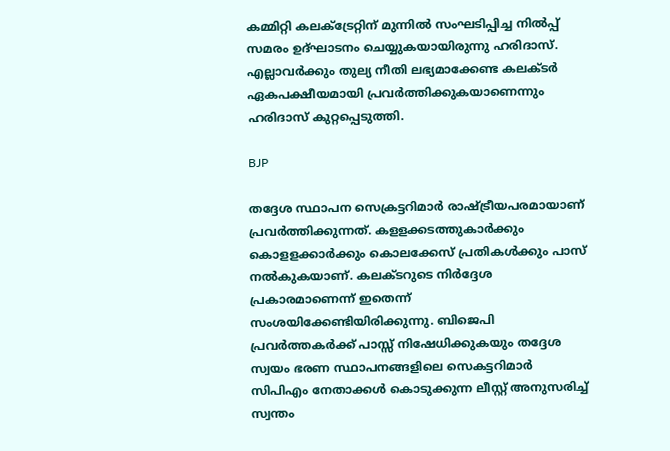കമ്മിറ്റി കലക്‌ട്രേറ്റിന് മുന്നില്‍ സംഘടിപ്പിച്ച നില്‍പ്പ് സമരം ഉദ്ഘാടനം ചെയ്യുകയായിരുന്നു ഹരിദാസ്. എല്ലാവര്‍ക്കും തുല്യ നീതി ലഭ്യമാക്കേണ്ട കലക്ടര്‍ ഏകപക്ഷീയമായി പ്രവര്‍ത്തിക്കുകയാണെന്നും ഹരിദാസ് കുറ്റപ്പെടുത്തി.

BJP

തദ്ദേശ സ്ഥാപന സെക്രട്ടറിമാര്‍ രാഷ്ട്രീയപരമായാണ് പ്രവര്‍ത്തിക്കുന്നത്. കളളക്കടത്തുകാര്‍ക്കും കൊളളക്കാര്‍ക്കും കൊലക്കേസ് പ്രതികള്‍ക്കും പാസ് നല്‍കുകയാണ്. കലക്ടറുടെ നിര്‍ദ്ദേശ പ്രകാരമാണെന്ന് ഇതെന്ന് സംശയിക്കേണ്ടിയിരിക്കുന്നു. ബിജെപി പ്രവര്‍ത്തകര്‍ക്ക് പാസ്സ് നിഷേധിക്കുകയും തദ്ദേശ സ്വയം ഭരണ സ്ഥാപനങ്ങളിലെ സെകട്ടറിമാര്‍ സിപിഎം നേതാക്കള്‍ കൊടുക്കുന്ന ലീസ്റ്റ് അനുസരിച്ച് സ്വന്തം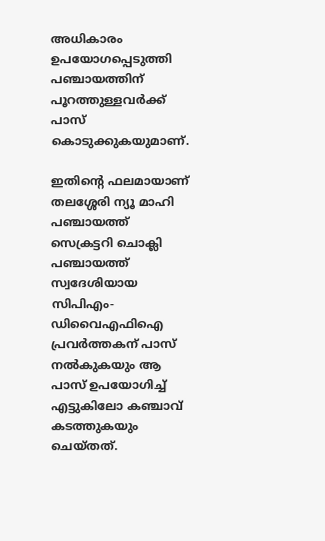അധികാരം ഉപയോഗപ്പെടുത്തി പഞ്ചായത്തിന് പൂറത്തുള്ളവര്‍ക്ക് പാസ് കൊടുക്കുകയുമാണ്.

ഇതിന്റെ ഫലമായാണ് തലശ്ശേരി ന്യൂ മാഹി പഞ്ചായത്ത് സെക്രട്ടറി ചൊക്ലി പഞ്ചായത്ത് സ്വദേശിയായ സിപിഎം-ഡിവൈഎഫിഐ പ്രവര്‍ത്തകന് പാസ് നല്‍കുകയും ആ പാസ് ഉപയോഗിച്ച് എട്ടുകിലോ കഞ്ചാവ് കടത്തുകയും ചെയ്തത്.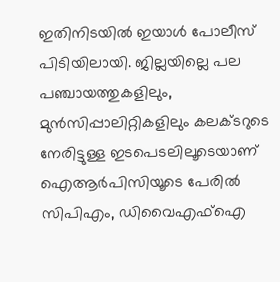ഇതിനിടയില്‍ ഇയാള്‍ പോലീസ് പിടിയിലായി. ജില്ലയില്ലെ പല പഞ്ചായത്തുകളിലും, മുന്‍സിപ്പാലിറ്റികളിലും കലക്ടറുടെ നേരിട്ടുള്ള ഇടപെടലിലൂടെയാണ് ഐആര്‍പിസിയൂടെ പേരില്‍ സിപിഎം, ഡിവൈഎഫ്‌ഐ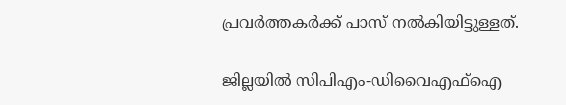പ്രവര്‍ത്തകര്‍ക്ക് പാസ് നല്‍കിയിട്ടുള്ളത്.

ജില്ലയില്‍ സിപിഎം-ഡിവൈഎഫ്‌ഐ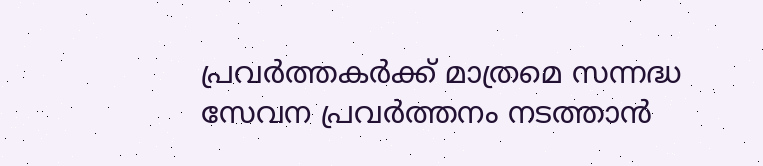പ്രവര്‍ത്തകര്‍ക്ക് മാത്രമെ സന്നദ്ധ സേവന പ്രവര്‍ത്തനം നടത്താന്‍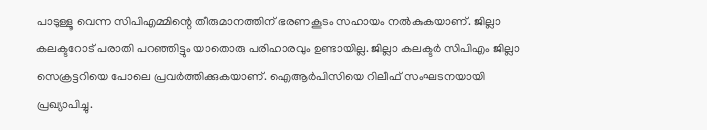പാടുള്ളൂ വെന്ന സിപിഎമ്മിന്റെ തീരുമാനത്തിന് ഭരണകൂടം സഹായം നല്‍കുകയാണ്. ജില്ലാ കലക്ടറോട് പരാതി പറഞ്ഞിട്ടും യാതൊരു പരിഹാരവും ഉണ്ടായില്ല. ജില്ലാ കലക്ടര്‍ സിപിഎം ജില്ലാ സെക്രട്ടറിയെ പോലെ പ്രവര്‍ത്തിക്കുകയാണ്. ഐആര്‍പിസിയെ റിലീഫ് സംഘടനയായി പ്രഖ്യാപിച്ചു.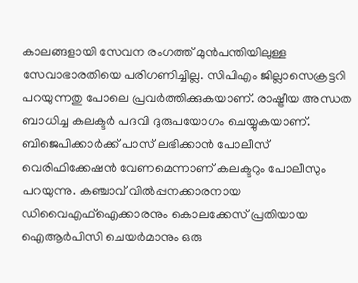കാലങ്ങളായി സേവന രംഗത്ത് മുന്‍പന്തിയിലുള്ള സേവാഭാരതിയെ പരിഗണിച്ചില്ല. സിപിഎം ജില്ലാസെക്രട്ടറി പറയുന്നതു പോലെ പ്രവര്‍ത്തിക്കുകയാണ്. രാഷ്ട്രീയ അന്ധത ബാധിച്ച കലക്ടര്‍ പദവി ദുരുപയോഗം ചെയ്യുകയാണ്. ബിജെപിക്കാര്‍ക്ക് പാസ് ലഭിക്കാന്‍ പോലീസ് വെരിഫിക്കേഷന്‍ വേണമെന്നാണ് കലക്ടറും പോലീസും പറയുന്നു. കഞ്ചാവ് വില്‍പ്പനക്കാരനായ ഡിവൈഎഫ്‌ഐക്കാരനും കൊലക്കേസ് പ്രതിയായ ഐആര്‍പിസി ചെയര്‍മാനും ഒരു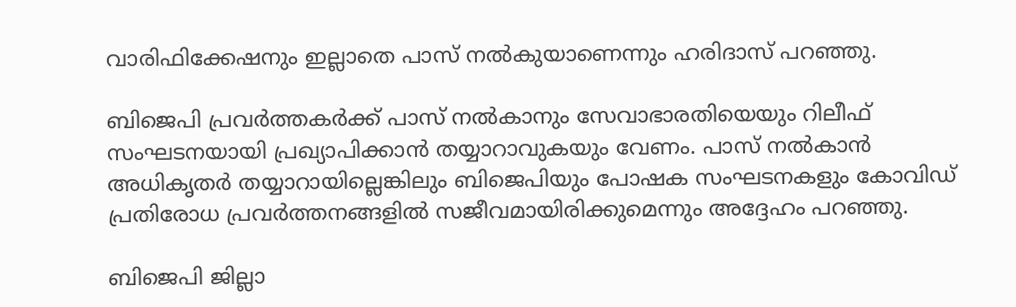വാരിഫിക്കേഷനും ഇല്ലാതെ പാസ് നല്‍കുയാണെന്നും ഹരിദാസ് പറഞ്ഞു.

ബിജെപി പ്രവര്‍ത്തകര്‍ക്ക് പാസ് നല്‍കാനും സേവാഭാരതിയെയും റിലീഫ് സംഘടനയായി പ്രഖ്യാപിക്കാന്‍ തയ്യാറാവുകയും വേണം. പാസ് നല്‍കാന്‍ അധികൃതര്‍ തയ്യാറായില്ലെങ്കിലും ബിജെപിയും പോഷക സംഘടനകളും കോവിഡ് പ്രതിരോധ പ്രവര്‍ത്തനങ്ങളില്‍ സജീവമായിരിക്കുമെന്നും അദ്ദേഹം പറഞ്ഞു.

ബിജെപി ജില്ലാ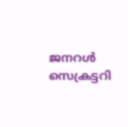ജനറള്‍ സെക്രട്ടറി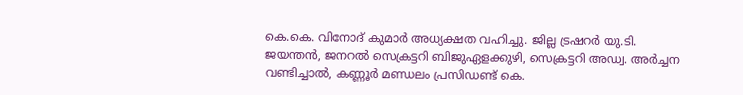കെ.കെ. വിനോദ് കുമാര്‍ അധ്യക്ഷത വഹിച്ചു. ജില്ല ട്രഷറര്‍ യു.ടി. ജയന്തന്‍, ജനറല്‍ സെക്രട്ടറി ബിജുഏളക്കുഴി, സെക്രട്ടറി അഡ്വ. അര്‍ച്ചന വണ്ടിച്ചാല്‍, കണ്ണൂര്‍ മണ്ഡലം പ്രസിഡണ്ട് കെ.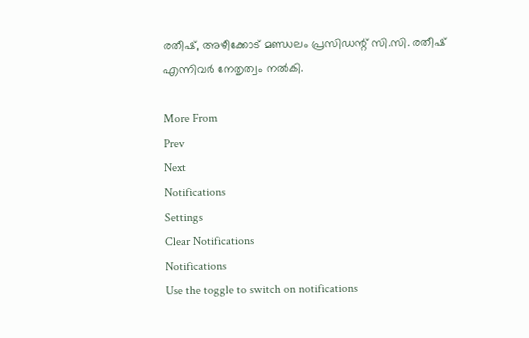രതീഷ്, അഴീക്കോട് മണ്ഡലം പ്രസിഡന്റ് സി.സി. രതീഷ് എന്നിവര്‍ നേതൃത്വം നല്‍കി.

More From
Prev
Next
Notifications
Settings
Clear Notifications
Notifications
Use the toggle to switch on notifications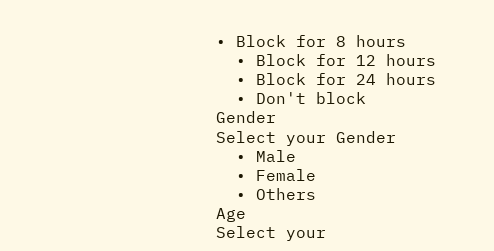• Block for 8 hours
  • Block for 12 hours
  • Block for 24 hours
  • Don't block
Gender
Select your Gender
  • Male
  • Female
  • Others
Age
Select your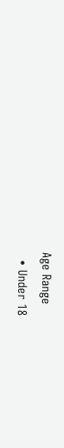Age Range
  • Under 18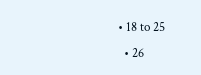• 18 to 25
  • 26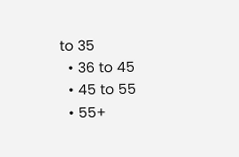to 35
  • 36 to 45
  • 45 to 55
  • 55+